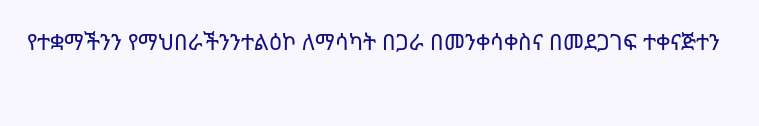የተቋማችንን የማህበራችንንተልዕኮ ለማሳካት በጋራ በመንቀሳቀስና በመደጋገፍ ተቀናጅተን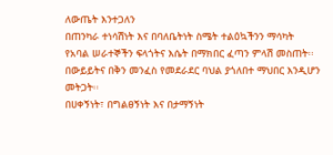ለውጤት እንተጋለን
በጠንካራ ተነሳሽነት እና በባለቤትነት ስሜት ተልዕኳችንን ማሳካት
የአባል ሠራተኞችን ፍላጎትና እሴት በማክበር ፈጣን ምላሽ መስጠት፡፡
በውይይትና በቅን መንፈስ የመደራደር ባህል ያጎለበተ ማህበር እንዲሆን መትጋት፡፡
በሀቀኝነት፣ በግልፀኝነት እና በታማኝነት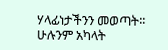ሃላፊነታችንን መወጣት፡፡
ሁሉንም አካላት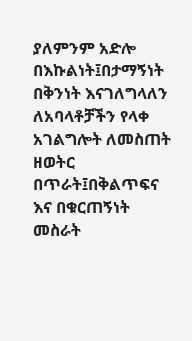ያለምንም አድሎ በእኩልነት፤በታማኝነት በቅንነት እናገለግላለን
ለአባላቶቻችን የላቀ አገልግሎት ለመስጠት ዘወትር በጥራት፤በቅልጥፍና እና በቁርጠኝነት መስራት